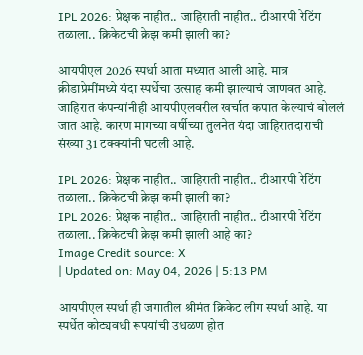IPL 2026: प्रेक्षक नाहीत.. जाहिराती नाहीत.. टीआरपी रेटिंग तळाला.. क्रिकेटची क्रेझ कमी झाली का?

आयपीएल 2026 स्पर्धा आता मध्यात आली आहे. मात्र क्रीडाप्रेमींमध्ये यंदा स्पर्धेचा उत्साह कमी झाल्याचं जाणवत आहे. जाहिरात कंपन्यांनीही आयपीएलवरील खर्चात कपात केल्याचं बोललं जात आहे. कारण मागच्या वर्षीच्या तुलनेत यंदा जाहिरातदाराची संख्या 31 टक्क्यांनी घटली आहे.

IPL 2026: प्रेक्षक नाहीत.. जाहिराती नाहीत.. टीआरपी रेटिंग तळाला.. क्रिकेटची क्रेझ कमी झाली का?
IPL 2026: प्रेक्षक नाहीत.. जाहिराती नाहीत.. टीआरपी रेटिंग तळाला.. क्रिकेटची क्रेझ कमी झाली आहे का?
Image Credit source: X
| Updated on: May 04, 2026 | 5:13 PM

आयपीएल स्पर्धा ही जगातील श्रीमंत क्रिकेट लीग स्पर्धा आहे. या स्पर्धेत कोट्यवधी रूपयांची उधळण होत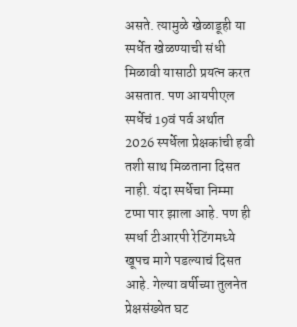असते. त्यामुळे खेळाडूही या स्पर्धेत खेळण्याची संधी मिळावी यासाठी प्रयत्न करत असतात. पण आयपीएल स्पर्धेचं 19वं पर्व अर्थात 2026 स्पर्धेला प्रेक्षकांची हवी तशी साथ मिळताना दिसत नाही. यंदा स्पर्धेचा निम्मा टप्पा पार झाला आहे. पण ही स्पर्धा टीआरपी रेटिंगमध्ये खूपच मागे पडल्याचं दिसत आहे. गेल्या वर्षीच्या तुलनेत प्रेक्षसंख्येत घट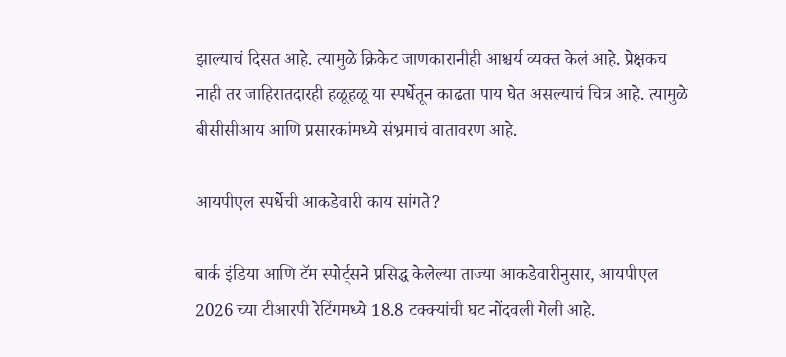झाल्याचं दिसत आहे. त्यामुळे क्रिकेट जाणकारानीही आश्चर्य व्यक्त केलं आहे. प्रेक्षकच नाही तर जाहिरातदारही हळूहळू या स्पर्धेतून काढता पाय घेत असल्याचं चित्र आहे. त्यामुळे बीसीसीआय आणि प्रसारकांमध्ये संभ्रमाचं वातावरण आहे.

आयपीएल स्पर्धेची आकडेवारी काय सांगते?

बार्क इंडिया आणि टॅम स्पोर्ट्सने प्रसिद्ध केलेल्या ताज्या आकडेवारीनुसार, आयपीएल 2026 च्या टीआरपी रेटिंगमध्ये 18.8 टक्क्यांची घट नोंदवली गेली आहे.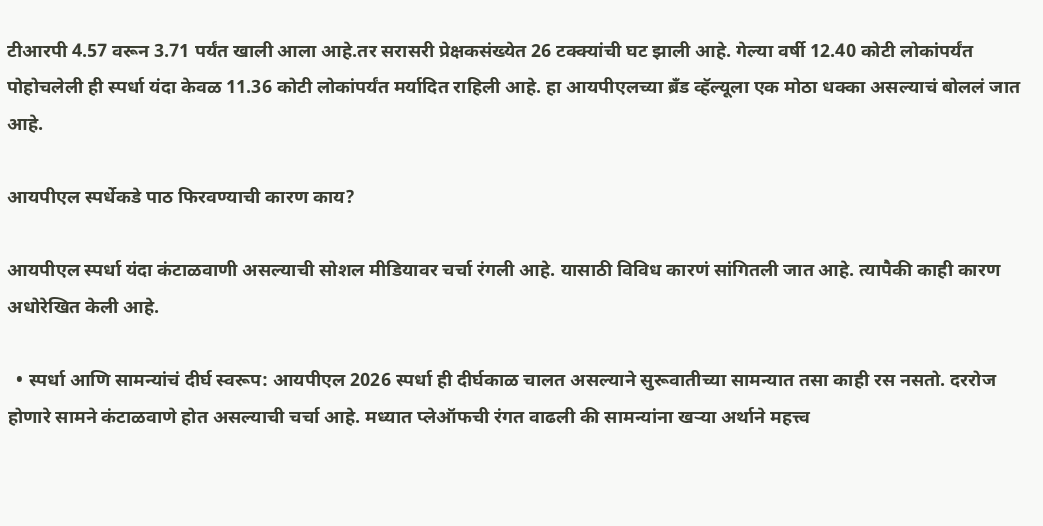टीआरपी 4.57 वरून 3.71 पर्यंत खाली आला आहे.तर सरासरी प्रेक्षकसंख्येत 26 टक्क्यांची घट झाली आहे. गेल्या वर्षी 12.40 कोटी लोकांपर्यंत पोहोचलेली ही स्पर्धा यंदा केवळ 11.36 कोटी लोकांपर्यंत मर्यादित राहिली आहे. हा आयपीएलच्या ब्रँड व्हॅल्यूला एक मोठा धक्का असल्याचं बोललं जात आहे.

आयपीएल स्पर्धेकडे पाठ फिरवण्याची कारण काय?

आयपीएल स्पर्धा यंदा कंटाळवाणी असल्याची सोशल मीडियावर चर्चा रंगली आहे. यासाठी विविध कारणं सांगितली जात आहे. त्यापैकी काही कारण अधोरेखित केली आहे.

  • स्पर्धा आणि सामन्यांचं दीर्घ स्वरूप: आयपीएल 2026 स्पर्धा ही दीर्घकाळ चालत असल्याने सुरूवातीच्या सामन्यात तसा काही रस नसतो. दररोज होणारे सामने कंटाळवाणे होत असल्याची चर्चा आहे. मध्यात प्लेऑफची रंगत वाढली की सामन्यांना खऱ्या अर्थाने महत्त्व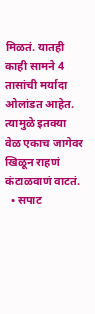मिळतं. यातही काही सामने 4 तासांची मर्यादा ओलांडत आहेत. त्यामुळे इतक्या वेळ एकाच जागेवर खिळून राहणं कंटाळवाणं वाटतं.
  • सपाट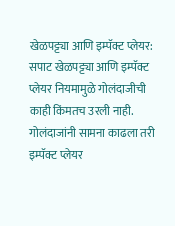खेळपट्ट्या आणि इम्पॅक्ट प्लेयर: सपाट खेळपट्ट्या आणि इम्पॅक्ट प्लेयर नियमामुळे गोलंदाजीची काही किंमतच उरली नाही. गोलंदाजांनी सामना काढला तरी इम्पॅक्ट प्लेयर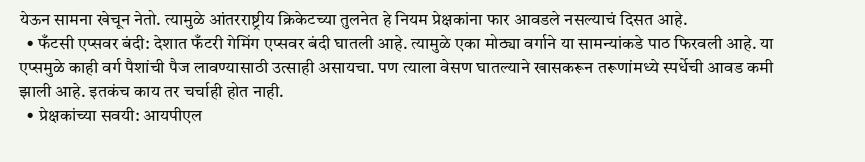येऊन सामना खेचून नेतो. त्यामुळे आंतरराष्ट्रीय क्रिकेटच्या तुलनेत हे नियम प्रेक्षकांना फार आवडले नसल्याचं दिसत आहे.
  • फँटसी एप्सवर बंदी: देशात फँटरी गेमिंग एप्सवर बंदी घातली आहे. त्यामुळे एका मोठ्या वर्गाने या सामन्यांकडे पाठ फिरवली आहे. या एप्समुळे काही वर्ग पैशांची पैज लावण्यासाठी उत्साही असायचा. पण त्याला वेसण घातल्याने खासकरून तरूणांमध्ये स्पर्धेची आवड कमी झाली आहे. इतकंच काय तर चर्चाही होत नाही.
  • प्रेक्षकांच्या सवयी: आयपीएल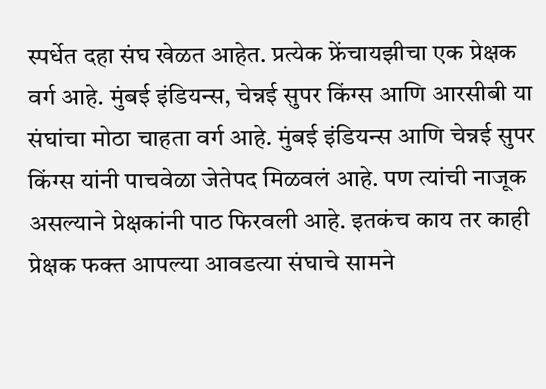स्पर्धेत दहा संघ खेळत आहेत. प्रत्येक फ्रेंचायझीचा एक प्रेक्षक वर्ग आहे. मुंबई इंडियन्स, चेन्नई सुपर किंग्स आणि आरसीबी या संघांचा मोठा चाहता वर्ग आहे. मुंबई इंडियन्स आणि चेन्नई सुपर किंग्स यांनी पाचवेळा जेतेपद मिळवलं आहे. पण त्यांची नाजूक असल्याने प्रेक्षकांनी पाठ फिरवली आहे. इतकंच काय तर काही प्रेक्षक फक्त आपल्या आवडत्या संघाचे सामने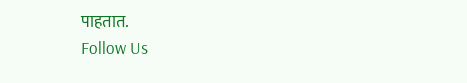पाहतात.
Follow Us